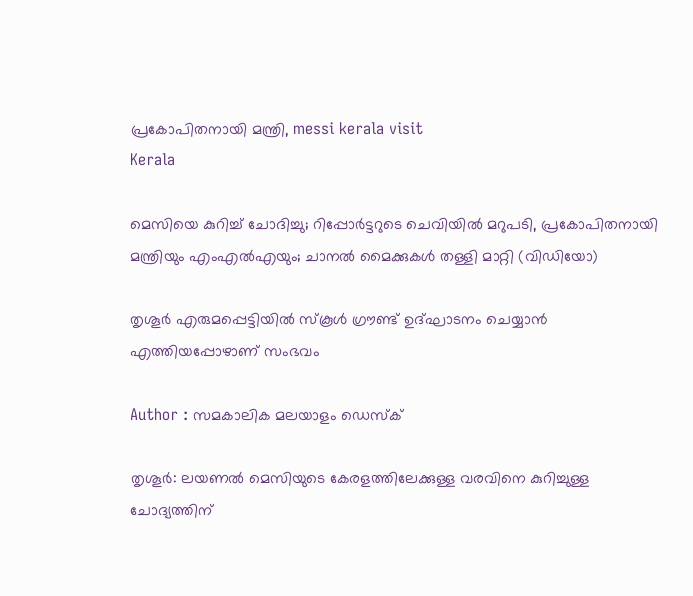പ്രകോപിതനായി മന്ത്രി, messi kerala visit
Kerala

മെസിയെ കുറിച്ച് ചോദിച്ചു; റിപ്പോർട്ടറുടെ ചെവിയിൽ മറുപടി, പ്രകോപിതനായി മന്ത്രിയും എംഎൽഎയും; ചാനൽ മൈക്കുകൾ തള്ളി മാറ്റി (വിഡിയോ)

തൃശൂര്‍ എരുമപ്പെട്ടിയില്‍ സ്‌കൂള്‍ ഗ്രൗണ്ട് ഉദ്ഘാടനം ചെയ്യാന്‍ എത്തിയപ്പോഴാണ് സംഭവം

Author : സമകാലിക മലയാളം ഡെസ്ക്

തൃശൂര്‍: ലയണൽ മെസിയുടെ കേരളത്തിലേക്കുള്ള വരവിനെ കുറിച്ചുള്ള ചോദ്യത്തിന്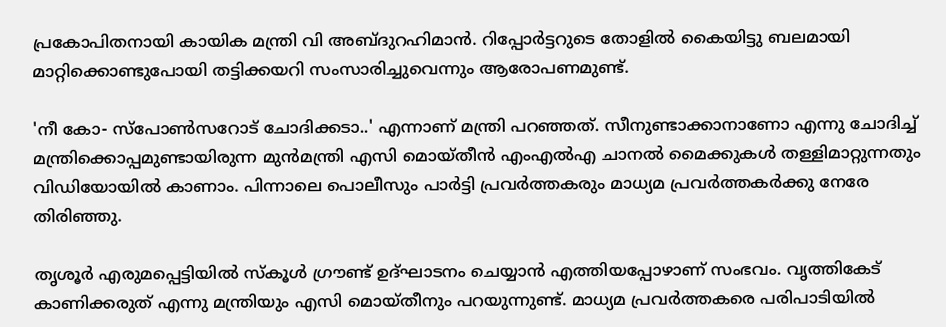പ്രകോപിതനായി കായിക മന്ത്രി വി അബ്ദുറഹിമാൻ. റിപ്പോര്‍ട്ടറുടെ തോളില്‍ കൈയിട്ടു ബലമായി മാറ്റിക്കൊണ്ടുപോയി തട്ടിക്കയറി സംസാരിച്ചുവെന്നും ആരോപണമുണ്ട്.

'നീ കോ- സ്‌പോണ്‍സറോട് ചോദിക്കടാ..' എന്നാണ് മന്ത്രി പറഞ്ഞത്. സീനുണ്ടാക്കാനാണോ എന്നു ചോദിച്ച് മന്ത്രിക്കൊപ്പമുണ്ടായിരുന്ന മുന്‍മന്ത്രി എസി മൊയ്തീന്‍ എംഎല്‍എ ചാനല്‍ മൈക്കുകള്‍ തള്ളിമാറ്റുന്നതും വിഡിയോയില്‍ കാണാം. പിന്നാലെ പൊലീസും പാര്‍ട്ടി പ്രവര്‍ത്തകരും മാധ്യമ പ്രവര്‍ത്തകര്‍ക്കു നേരേ തിരിഞ്ഞു.

തൃശൂര്‍ എരുമപ്പെട്ടിയില്‍ സ്‌കൂള്‍ ഗ്രൗണ്ട് ഉദ്ഘാടനം ചെയ്യാന്‍ എത്തിയപ്പോഴാണ് സംഭവം. വൃത്തികേട് കാണിക്കരുത് എന്നു മന്ത്രിയും എസി മൊയ്തീനും പറയുന്നുണ്ട്. മാധ്യമ പ്രവര്‍ത്തകരെ പരിപാടിയില്‍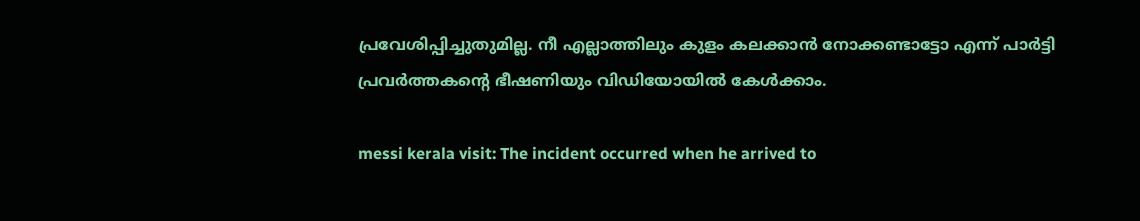പ്രവേശിപ്പിച്ചുതുമില്ല. നീ എല്ലാത്തിലും കുളം കലക്കാന്‍ നോക്കണ്ടാട്ടോ എന്ന് പാര്‍ട്ടി പ്രവര്‍ത്തകന്റെ ഭീഷണിയും വിഡിയോയില്‍ കേള്‍ക്കാം.

messi kerala visit: The incident occurred when he arrived to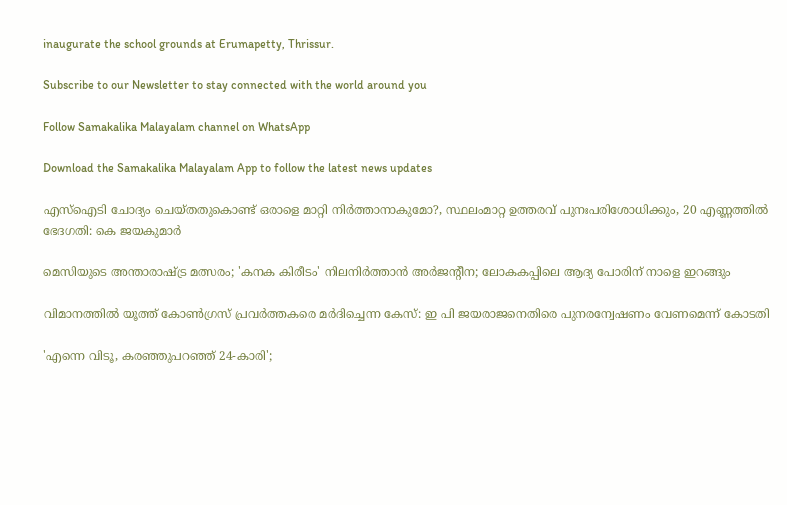inaugurate the school grounds at Erumapetty, Thrissur.

Subscribe to our Newsletter to stay connected with the world around you

Follow Samakalika Malayalam channel on WhatsApp

Download the Samakalika Malayalam App to follow the latest news updates

എസ്‌ഐടി ചോദ്യം ചെയ്തതുകൊണ്ട് ഒരാളെ മാറ്റി നിര്‍ത്താനാകുമോ?, സ്ഥലംമാറ്റ ഉത്തരവ് പുനഃപരിശോധിക്കും, 20 എണ്ണത്തില്‍ ഭേദഗതി: കെ ജയകുമാര്‍

മെസിയുടെ അന്താരാഷ്ട്ര മത്സരം; 'കനക കിരീടം' നിലനിർത്താൻ അർജന്റീന; ലോകകപ്പിലെ ആദ്യ പോരിന് നാളെ ഇറങ്ങും

വിമാനത്തില്‍ യൂത്ത് കോണ്‍ഗ്രസ് പ്രവര്‍ത്തകരെ മര്‍ദിച്ചെന്ന കേസ്: ഇ പി ജയരാജനെതിരെ പുനരന്വേഷണം വേണമെന്ന് കോടതി

'എന്നെ വിടൂ, കരഞ്ഞുപറഞ്ഞ് 24-കാരി';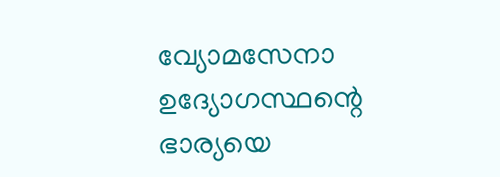വ്യോമസേനാ ഉദ്യോഗസ്ഥന്റെ ഭാര്യയെ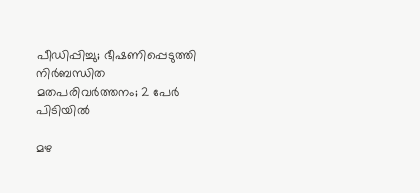പീഡിപ്പിച്ചു; ഭീഷണിപ്പെടുത്തി നിർബന്ധിത മതപരിവർത്തനം; 2 പേർ പിടിയിൽ

മഴ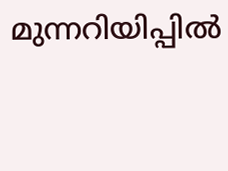മുന്നറിയിപ്പില്‍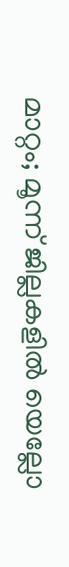മാറ്റം; മൂന്ന് ജില്ലകളില്‍ യെല്ലോ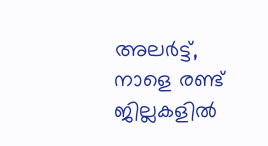അലര്‍ട്ട്, നാളെ രണ്ട് ജില്ലകളില്‍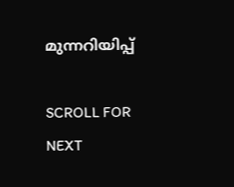മുന്നറിയിപ്പ്

SCROLL FOR NEXT